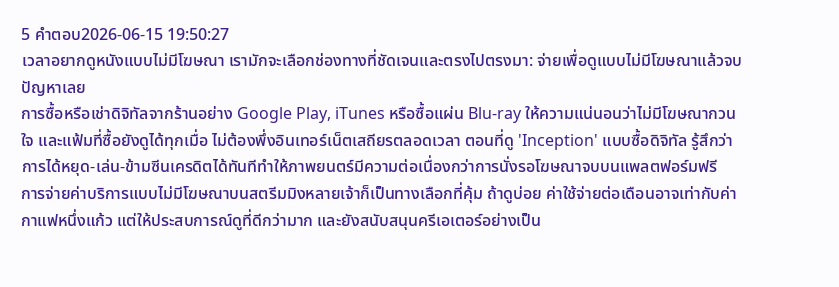5 คำตอบ2026-06-15 19:50:27
เวลาอยากดูหนังแบบไม่มีโฆษณา เรามักจะเลือกช่องทางที่ชัดเจนและตรงไปตรงมา: จ่ายเพื่อดูแบบไม่มีโฆษณาแล้วจบปัญหาเลย
การซื้อหรือเช่าดิจิทัลจากร้านอย่าง Google Play, iTunes หรือซื้อแผ่น Blu‑ray ให้ความแน่นอนว่าไม่มีโฆษณากวนใจ และแฟ้มที่ซื้อยังดูได้ทุกเมื่อ ไม่ต้องพึ่งอินเทอร์เน็ตเสถียรตลอดเวลา ตอนที่ดู 'Inception' แบบซื้อดิจิทัล รู้สึกว่าการได้หยุด-เล่น-ข้ามซีนเครดิตได้ทันทีทำให้ภาพยนตร์มีความต่อเนื่องกว่าการนั่งรอโฆษณาจบบนแพลตฟอร์มฟรี
การจ่ายค่าบริการแบบไม่มีโฆษณาบนสตรีมมิงหลายเจ้าก็เป็นทางเลือกที่คุ้ม ถ้าดูบ่อย ค่าใช้จ่ายต่อเดือนอาจเท่ากับค่ากาแฟหนึ่งแก้ว แต่ให้ประสบการณ์ดูที่ดีกว่ามาก และยังสนับสนุนครีเอเตอร์อย่างเป็น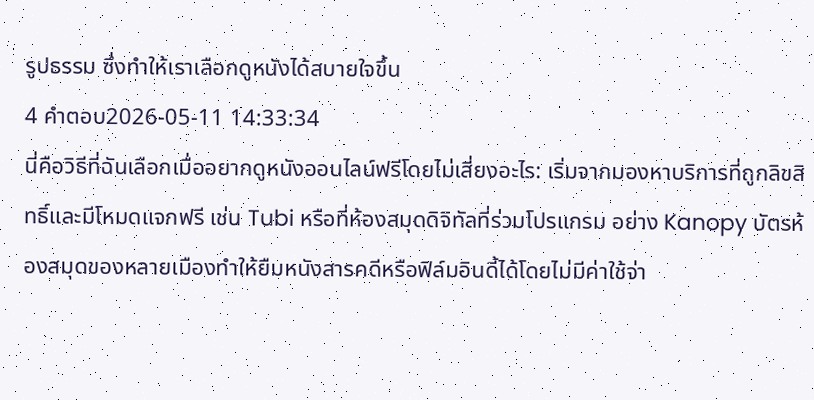รูปธรรม ซึ่งทำให้เราเลือกดูหนังได้สบายใจขึ้น
4 คำตอบ2026-05-11 14:33:34
นี่คือวิธีที่ฉันเลือกเมื่ออยากดูหนังออนไลน์ฟรีโดยไม่เสี่ยงอะไร: เริ่มจากมองหาบริการที่ถูกลิขสิทธิ์และมีโหมดแจกฟรี เช่น Tubi หรือที่ห้องสมุดดิจิทัลที่ร่วมโปรแกรม อย่าง Kanopy บัตรห้องสมุดของหลายเมืองทำให้ยืมหนังสารคดีหรือฟิล์มอินดี้ได้โดยไม่มีค่าใช้จ่า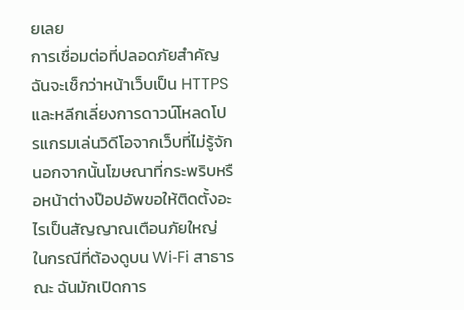ยเลย
การเชื่อมต่อที่ปลอดภัยสำคัญ ฉันจะเช็กว่าหน้าเว็บเป็น HTTPS และหลีกเลี่ยงการดาวน์โหลดโปรแกรมเล่นวิดีโอจากเว็บที่ไม่รู้จัก นอกจากนั้นโฆษณาที่กระพริบหรือหน้าต่างป๊อปอัพขอให้ติดตั้งอะไรเป็นสัญญาณเตือนภัยใหญ่ ในกรณีที่ต้องดูบน Wi‑Fi สาธารณะ ฉันมักเปิดการ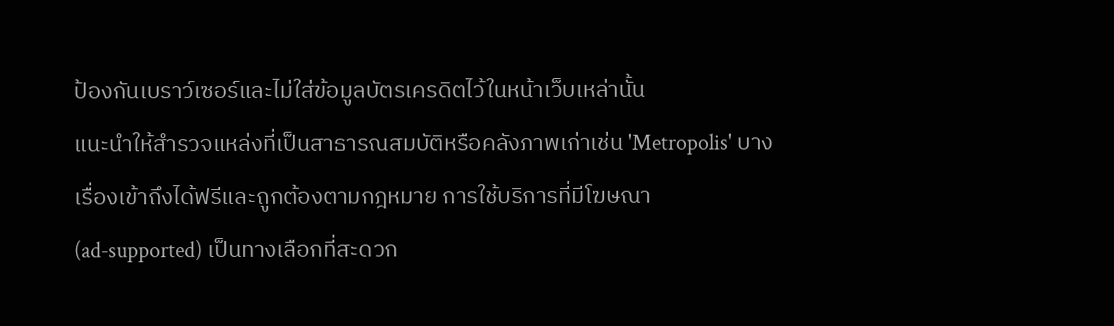ป้องกันเบราว์เซอร์และไม่ใส่ข้อมูลบัตรเครดิตไว้ในหน้าเว็บเหล่านั้น
แนะนำให้สำรวจแหล่งที่เป็นสาธารณสมบัติหรือคลังภาพเก่าเช่น 'Metropolis' บางเรื่องเข้าถึงได้ฟรีและถูกต้องตามกฎหมาย การใช้บริการที่มีโฆษณา (ad‑supported) เป็นทางเลือกที่สะดวก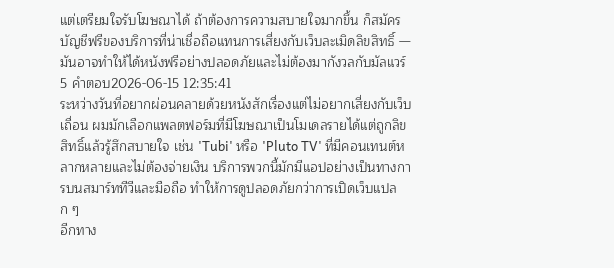แต่เตรียมใจรับโฆษณาได้ ถ้าต้องการความสบายใจมากขึ้น ก็สมัครบัญชีฟรีของบริการที่น่าเชื่อถือแทนการเสี่ยงกับเว็บละเมิดลิขสิทธิ์ — มันอาจทำให้ได้หนังฟรีอย่างปลอดภัยและไม่ต้องมากังวลกับมัลแวร์
5 คำตอบ2026-06-15 12:35:41
ระหว่างวันที่อยากผ่อนคลายด้วยหนังสักเรื่องแต่ไม่อยากเสี่ยงกับเว็บเถื่อน ผมมักเลือกแพลตฟอร์มที่มีโฆษณาเป็นโมเดลรายได้แต่ถูกลิขสิทธิ์แล้วรู้สึกสบายใจ เช่น 'Tubi' หรือ 'Pluto TV' ที่มีคอนเทนต์หลากหลายและไม่ต้องจ่ายเงิน บริการพวกนี้มักมีแอปอย่างเป็นทางการบนสมาร์ททีวีและมือถือ ทำให้การดูปลอดภัยกว่าการเปิดเว็บแปลก ๆ
อีกทาง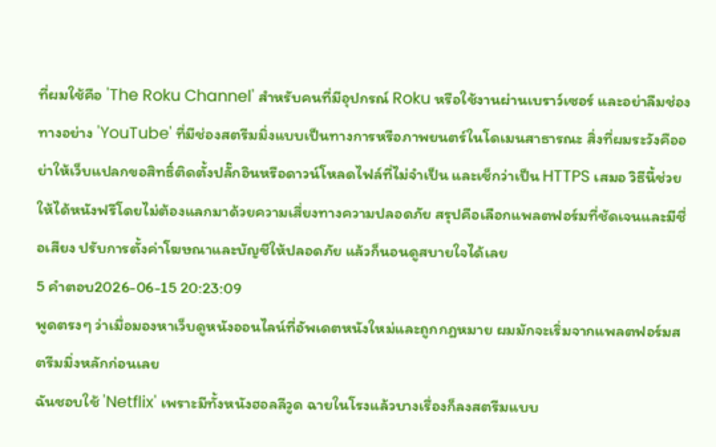ที่ผมใช้คือ 'The Roku Channel' สำหรับคนที่มีอุปกรณ์ Roku หรือใช้งานผ่านเบราว์เซอร์ และอย่าลืมช่องทางอย่าง 'YouTube' ที่มีช่องสตรีมมิ่งแบบเป็นทางการหรือภาพยนตร์ในโดเมนสาธารณะ สิ่งที่ผมระวังคืออย่าให้เว็บแปลกขอสิทธิ์ติดตั้งปลั๊กอินหรือดาวน์โหลดไฟล์ที่ไม่จำเป็น และเช็กว่าเป็น HTTPS เสมอ วิธีนี้ช่วยให้ได้หนังฟรีโดยไม่ต้องแลกมาด้วยความเสี่ยงทางความปลอดภัย สรุปคือเลือกแพลตฟอร์มที่ชัดเจนและมีชื่อเสียง ปรับการตั้งค่าโฆษณาและบัญชีให้ปลอดภัย แล้วก็นอนดูสบายใจได้เลย
5 คำตอบ2026-06-15 20:23:09
พูดตรงๆ ว่าเมื่อมองหาเว็บดูหนังออนไลน์ที่อัพเดตหนังใหม่และถูกกฎหมาย ผมมักจะเริ่มจากแพลตฟอร์มสตรีมมิ่งหลักก่อนเลย
ฉันชอบใช้ 'Netflix' เพราะมีทั้งหนังฮอลลีวูด ฉายในโรงแล้วบางเรื่องก็ลงสตรีมแบบ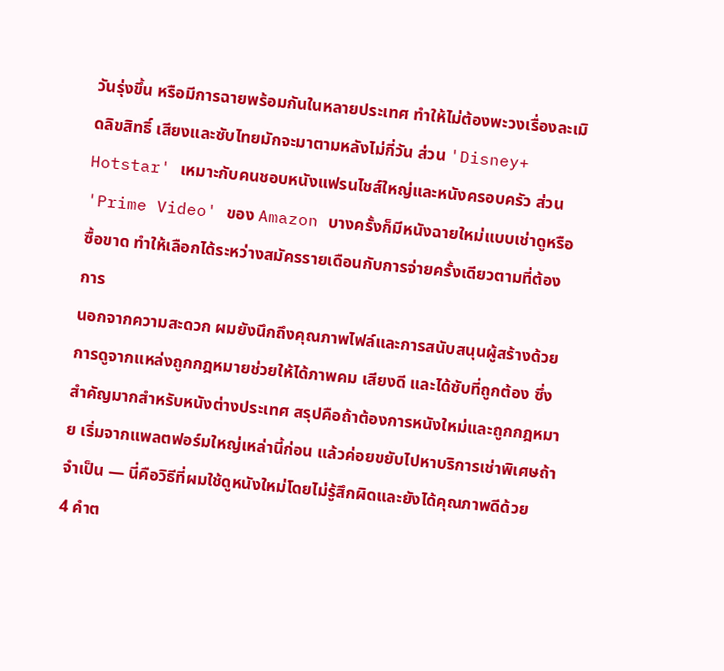วันรุ่งขึ้น หรือมีการฉายพร้อมกันในหลายประเทศ ทำให้ไม่ต้องพะวงเรื่องละเมิดลิขสิทธิ์ เสียงและซับไทยมักจะมาตามหลังไม่กี่วัน ส่วน 'Disney+ Hotstar' เหมาะกับคนชอบหนังแฟรนไชส์ใหญ่และหนังครอบครัว ส่วน 'Prime Video' ของ Amazon บางครั้งก็มีหนังฉายใหม่แบบเช่าดูหรือซื้อขาด ทำให้เลือกได้ระหว่างสมัครรายเดือนกับการจ่ายครั้งเดียวตามที่ต้องการ
นอกจากความสะดวก ผมยังนึกถึงคุณภาพไฟล์และการสนับสนุนผู้สร้างด้วย การดูจากแหล่งถูกกฎหมายช่วยให้ได้ภาพคม เสียงดี และได้ซับที่ถูกต้อง ซึ่งสำคัญมากสำหรับหนังต่างประเทศ สรุปคือถ้าต้องการหนังใหม่และถูกกฎหมาย เริ่มจากแพลตฟอร์มใหญ่เหล่านี้ก่อน แล้วค่อยขยับไปหาบริการเช่าพิเศษถ้าจำเป็น — นี่คือวิธีที่ผมใช้ดูหนังใหม่โดยไม่รู้สึกผิดและยังได้คุณภาพดีด้วย
4 คำต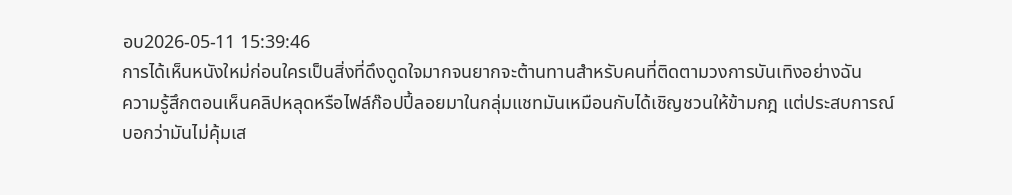อบ2026-05-11 15:39:46
การได้เห็นหนังใหม่ก่อนใครเป็นสิ่งที่ดึงดูดใจมากจนยากจะต้านทานสำหรับคนที่ติดตามวงการบันเทิงอย่างฉัน
ความรู้สึกตอนเห็นคลิปหลุดหรือไฟล์ก๊อปปี้ลอยมาในกลุ่มแชทมันเหมือนกับได้เชิญชวนให้ข้ามกฎ แต่ประสบการณ์บอกว่ามันไม่คุ้มเส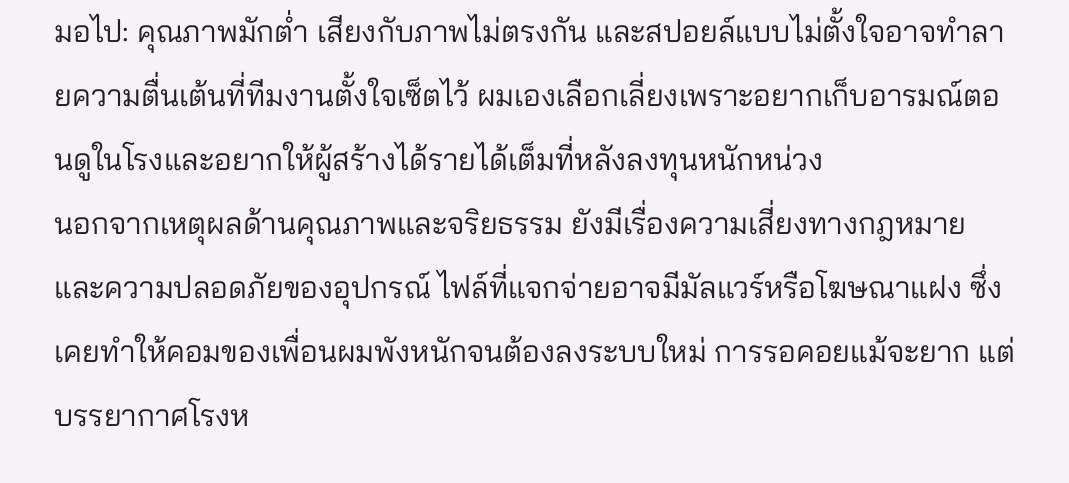มอไป: คุณภาพมักต่ำ เสียงกับภาพไม่ตรงกัน และสปอยล์แบบไม่ตั้งใจอาจทำลายความตื่นเต้นที่ทีมงานตั้งใจเซ็ตไว้ ผมเองเลือกเลี่ยงเพราะอยากเก็บอารมณ์ตอนดูในโรงและอยากให้ผู้สร้างได้รายได้เต็มที่หลังลงทุนหนักหน่วง
นอกจากเหตุผลด้านคุณภาพและจริยธรรม ยังมีเรื่องความเสี่ยงทางกฎหมายและความปลอดภัยของอุปกรณ์ ไฟล์ที่แจกจ่ายอาจมีมัลแวร์หรือโฆษณาแฝง ซึ่งเคยทำให้คอมของเพื่อนผมพังหนักจนต้องลงระบบใหม่ การรอคอยแม้จะยาก แต่บรรยากาศโรงห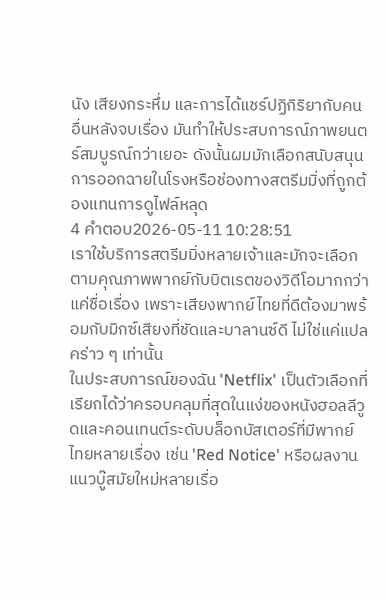นัง เสียงกระหึ่ม และการได้แชร์ปฏิกิริยากับคนอื่นหลังจบเรื่อง มันทำให้ประสบการณ์ภาพยนตร์สมบูรณ์กว่าเยอะ ดังนั้นผมมักเลือกสนับสนุนการออกฉายในโรงหรือช่องทางสตรีมมิ่งที่ถูกต้องแทนการดูไฟล์หลุด
4 คำตอบ2026-05-11 10:28:51
เราใช้บริการสตรีมมิ่งหลายเจ้าและมักจะเลือกตามคุณภาพพากย์กับบิตเรตของวิดีโอมากกว่าแค่ชื่อเรื่อง เพราะเสียงพากย์ไทยที่ดีต้องมาพร้อมกับมิกซ์เสียงที่ชัดและบาลานซ์ดี ไม่ใช่แค่แปลคร่าว ๆ เท่านั้น
ในประสบการณ์ของฉัน 'Netflix' เป็นตัวเลือกที่เรียกได้ว่าครอบคลุมที่สุดในแง่ของหนังฮอลลีวูดและคอนเทนต์ระดับบล็อกบัสเตอร์ที่มีพากย์ไทยหลายเรื่อง เช่น 'Red Notice' หรือผลงานแนวบู๊สมัยใหม่หลายเรื่อ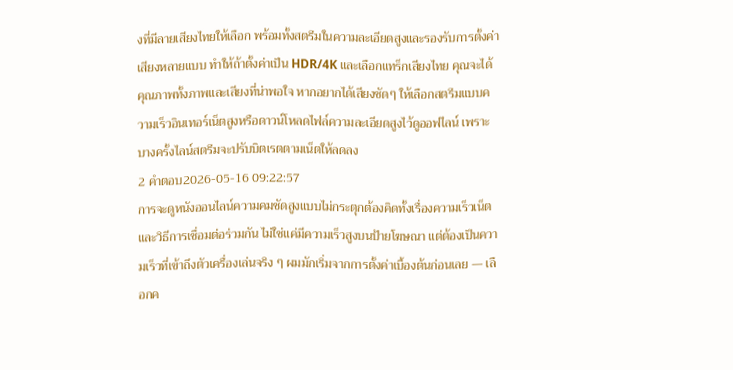งที่มีลายเสียงไทยให้เลือก พร้อมทั้งสตรีมในความละเอียดสูงและรองรับการตั้งค่าเสียงหลายแบบ ทำให้ถ้าตั้งค่าเป็น HDR/4K และเลือกแทร็กเสียงไทย คุณจะได้คุณภาพทั้งภาพและเสียงที่น่าพอใจ หากอยากได้เสียงชัดๆ ให้เลือกสตรีมแบบความเร็วอินเทอร์เน็ตสูงหรือดาวน์โหลดไฟล์ความละเอียดสูงไว้ดูออฟไลน์ เพราะบางครั้งไลน์สตรีมจะปรับบิตเรตตามเน็ตให้ลดลง
2 คำตอบ2026-05-16 09:22:57
การจะดูหนังออนไลน์ความคมชัดสูงแบบไม่กระตุกต้องคิดทั้งเรื่องความเร็วเน็ตและวิธีการเชื่อมต่อร่วมกัน ไม่ใช่แค่มีความเร็วสูงบนป้ายโฆษณา แต่ต้องเป็นความเร็วที่เข้าถึงตัวเครื่องเล่นจริง ๆ ผมมักเริ่มจากการตั้งค่าเบื้องต้นก่อนเลย — เลือกค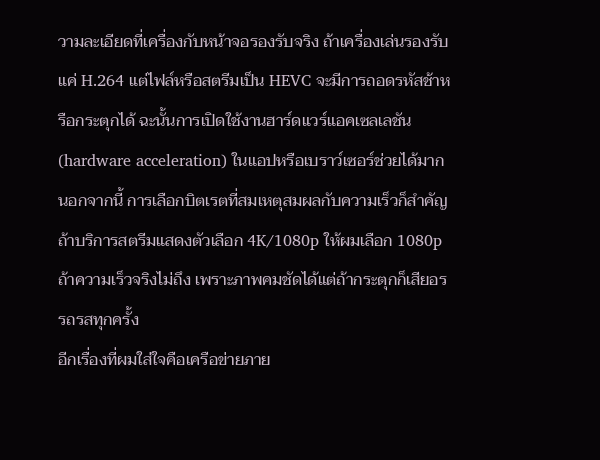วามละเอียดที่เครื่องกับหน้าจอรองรับจริง ถ้าเครื่องเล่นรองรับแค่ H.264 แต่ไฟล์หรือสตรีมเป็น HEVC จะมีการถอดรหัสช้าหรือกระตุกได้ ฉะนั้นการเปิดใช้งานฮาร์ดแวร์แอคเซลเลชัน (hardware acceleration) ในแอปหรือเบราว์เซอร์ช่วยได้มาก นอกจากนี้ การเลือกบิตเรตที่สมเหตุสมผลกับความเร็วก็สำคัญ ถ้าบริการสตรีมแสดงตัวเลือก 4K/1080p ให้ผมเลือก 1080p ถ้าความเร็วจริงไม่ถึง เพราะภาพคมชัดได้แต่ถ้ากระตุกก็เสียอรรถรสทุกครั้ง
อีกเรื่องที่ผมใส่ใจคือเครือข่ายภาย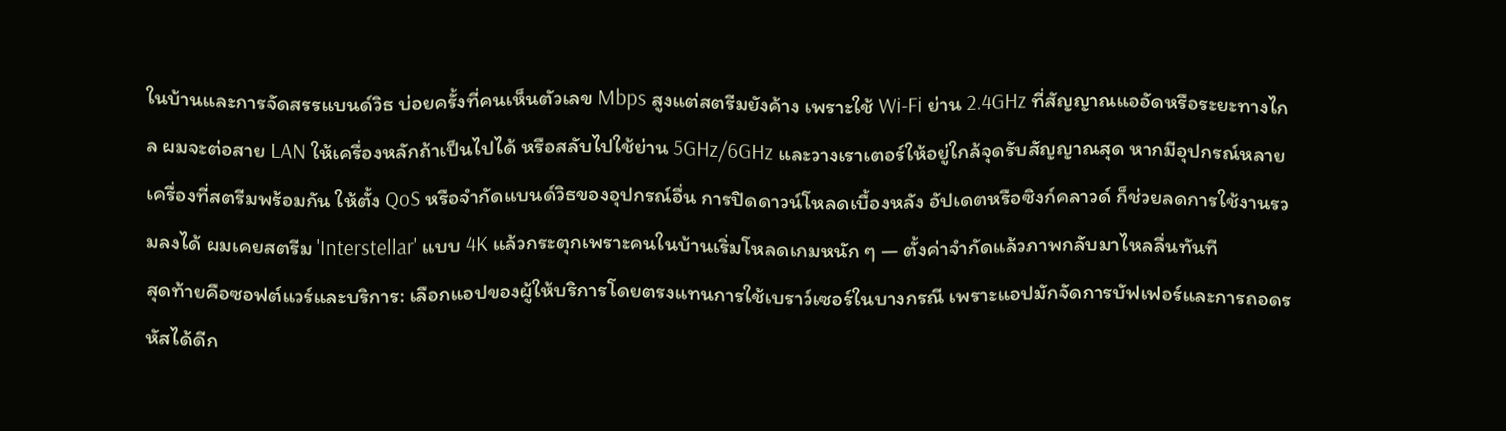ในบ้านและการจัดสรรแบนด์วิธ บ่อยครั้งที่คนเห็นตัวเลข Mbps สูงแต่สตรีมยังค้าง เพราะใช้ Wi‑Fi ย่าน 2.4GHz ที่สัญญาณแออัดหรือระยะทางไกล ผมจะต่อสาย LAN ให้เครื่องหลักถ้าเป็นไปได้ หรือสลับไปใช้ย่าน 5GHz/6GHz และวางเราเตอร์ให้อยู่ใกล้จุดรับสัญญาณสุด หากมีอุปกรณ์หลายเครื่องที่สตรีมพร้อมกัน ให้ตั้ง QoS หรือจำกัดแบนด์วิธของอุปกรณ์อื่น การปิดดาวน์โหลดเบื้องหลัง อัปเดตหรือซิงก์คลาวด์ ก็ช่วยลดการใช้งานรวมลงได้ ผมเคยสตรีม 'Interstellar' แบบ 4K แล้วกระตุกเพราะคนในบ้านเริ่มโหลดเกมหนัก ๆ — ตั้งค่าจำกัดแล้วภาพกลับมาไหลลื่นทันที
สุดท้ายคือซอฟต์แวร์และบริการ: เลือกแอปของผู้ให้บริการโดยตรงแทนการใช้เบราว์เซอร์ในบางกรณี เพราะแอปมักจัดการบัฟเฟอร์และการถอดรหัสได้ดีก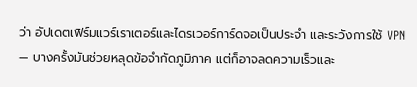ว่า อัปเดตเฟิร์มแวร์เราเตอร์และไดรเวอร์การ์ดจอเป็นประจำ และระวังการใช้ VPN — บางครั้งมันช่วยหลุดข้อจำกัดภูมิภาค แต่ก็อาจลดความเร็วและ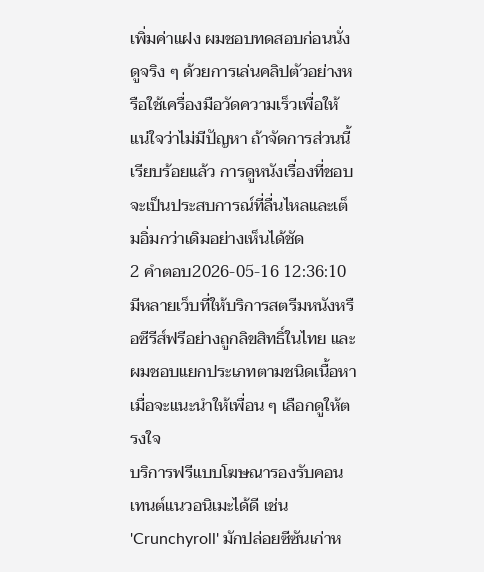เพิ่มค่าแฝง ผมชอบทดสอบก่อนนั่งดูจริง ๆ ด้วยการเล่นคลิปตัวอย่างหรือใช้เครื่องมือวัดความเร็วเพื่อให้แน่ใจว่าไม่มีปัญหา ถ้าจัดการส่วนนี้เรียบร้อยแล้ว การดูหนังเรื่องที่ชอบจะเป็นประสบการณ์ที่ลื่นไหลและเต็มอิ่มกว่าเดิมอย่างเห็นได้ชัด
2 คำตอบ2026-05-16 12:36:10
มีหลายเว็บที่ให้บริการสตรีมหนังหรือซีรีส์ฟรีอย่างถูกลิขสิทธิ์ในไทย และผมชอบแยกประเภทตามชนิดเนื้อหาเมื่อจะแนะนำให้เพื่อน ๆ เลือกดูให้ตรงใจ
บริการฟรีแบบโฆษณารองรับคอนเทนต์แนวอนิเมะได้ดี เช่น 'Crunchyroll' มักปล่อยซีซันเก่าห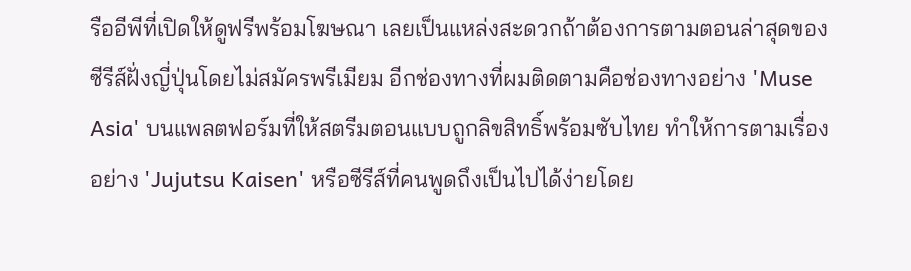รืออีพีที่เปิดให้ดูฟรีพร้อมโฆษณา เลยเป็นแหล่งสะดวกถ้าต้องการตามตอนล่าสุดของซีรีส์ฝั่งญี่ปุ่นโดยไม่สมัครพรีเมียม อีกช่องทางที่ผมติดตามคือช่องทางอย่าง 'Muse Asia' บนแพลตฟอร์มที่ให้สตรีมตอนแบบถูกลิขสิทธิ์พร้อมซับไทย ทำให้การตามเรื่องอย่าง 'Jujutsu Kaisen' หรือซีรีส์ที่คนพูดถึงเป็นไปได้ง่ายโดย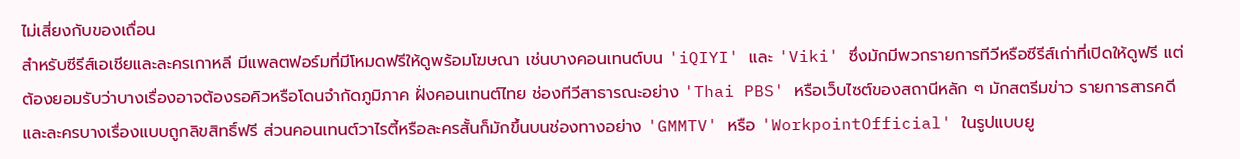ไม่เสี่ยงกับของเถื่อน
สำหรับซีรีส์เอเชียและละครเกาหลี มีแพลตฟอร์มที่มีโหมดฟรีให้ดูพร้อมโฆษณา เช่นบางคอนเทนต์บน 'iQIYI' และ 'Viki' ซึ่งมักมีพวกรายการทีวีหรือซีรีส์เก่าที่เปิดให้ดูฟรี แต่ต้องยอมรับว่าบางเรื่องอาจต้องรอคิวหรือโดนจำกัดภูมิภาค ฝั่งคอนเทนต์ไทย ช่องทีวีสาธารณะอย่าง 'Thai PBS' หรือเว็บไซต์ของสถานีหลัก ๆ มักสตรีมข่าว รายการสารคดี และละครบางเรื่องแบบถูกลิขสิทธิ์ฟรี ส่วนคอนเทนต์วาไรตี้หรือละครสั้นก็มักขึ้นบนช่องทางอย่าง 'GMMTV' หรือ 'WorkpointOfficial' ในรูปแบบยู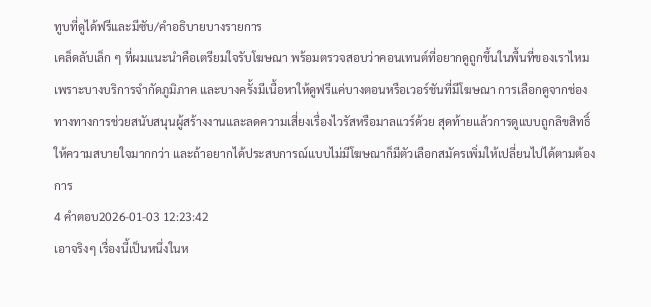ทูบที่ดูได้ฟรีและมีซับ/คำอธิบายบางรายการ
เคล็ดลับเล็ก ๆ ที่ผมแนะนำคือเตรียมใจรับโฆษณา พร้อมตรวจสอบว่าคอนเทนต์ที่อยากดูถูกขึ้นในพื้นที่ของเราไหม เพราะบางบริการจำกัดภูมิภาค และบางครั้งมีเนื้อหาให้ดูฟรีแค่บางตอนหรือเวอร์ชันที่มีโฆษณา การเลือกดูจากช่องทางทางการช่วยสนับสนุนผู้สร้างงานและลดความเสี่ยงเรื่องไวรัสหรือมาลแวร์ด้วย สุดท้ายแล้วการดูแบบถูกลิขสิทธิ์ให้ความสบายใจมากกว่า และถ้าอยากได้ประสบการณ์แบบไม่มีโฆษณาก็มีตัวเลือกสมัครเพิ่มให้เปลี่ยนไปได้ตามต้องการ
4 คำตอบ2026-01-03 12:23:42
เอาจริงๆ เรื่องนี้เป็นหนึ่งในห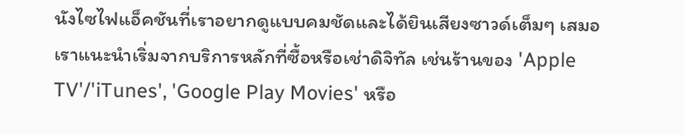นังไซไฟแอ็คชันที่เราอยากดูแบบคมชัดและได้ยินเสียงซาวด์เต็มๆ เสมอ
เราแนะนำเริ่มจากบริการหลักที่ซื้อหรือเช่าดิจิทัล เช่นร้านของ 'Apple TV'/'iTunes', 'Google Play Movies' หรือ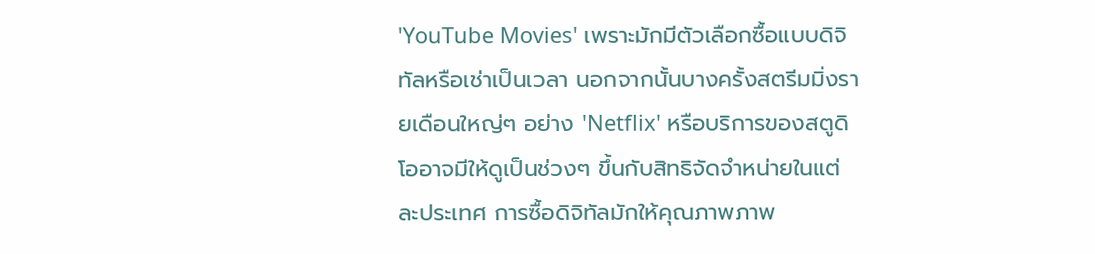'YouTube Movies' เพราะมักมีตัวเลือกซื้อแบบดิจิทัลหรือเช่าเป็นเวลา นอกจากนั้นบางครั้งสตรีมมิ่งรายเดือนใหญ่ๆ อย่าง 'Netflix' หรือบริการของสตูดิโออาจมีให้ดูเป็นช่วงๆ ขึ้นกับสิทธิจัดจำหน่ายในแต่ละประเทศ การซื้อดิจิทัลมักให้คุณภาพภาพ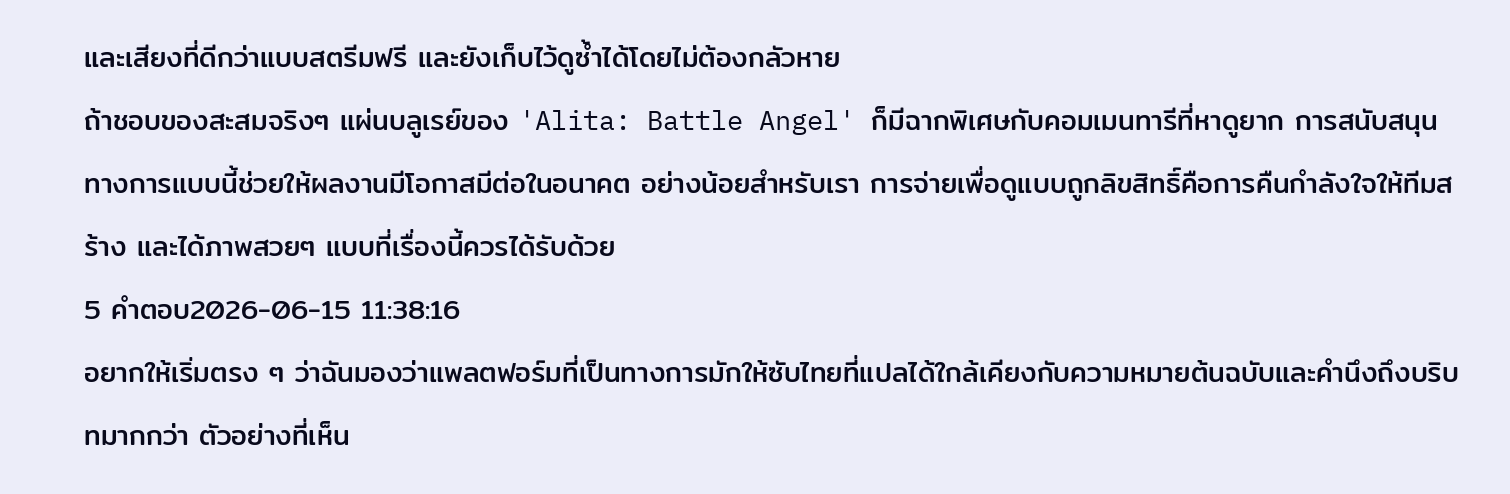และเสียงที่ดีกว่าแบบสตรีมฟรี และยังเก็บไว้ดูซ้ำได้โดยไม่ต้องกลัวหาย
ถ้าชอบของสะสมจริงๆ แผ่นบลูเรย์ของ 'Alita: Battle Angel' ก็มีฉากพิเศษกับคอมเมนทารีที่หาดูยาก การสนับสนุนทางการแบบนี้ช่วยให้ผลงานมีโอกาสมีต่อในอนาคต อย่างน้อยสำหรับเรา การจ่ายเพื่อดูแบบถูกลิขสิทธิ์คือการคืนกำลังใจให้ทีมสร้าง และได้ภาพสวยๆ แบบที่เรื่องนี้ควรได้รับด้วย
5 คำตอบ2026-06-15 11:38:16
อยากให้เริ่มตรง ๆ ว่าฉันมองว่าแพลตฟอร์มที่เป็นทางการมักให้ซับไทยที่แปลได้ใกล้เคียงกับความหมายต้นฉบับและคำนึงถึงบริบทมากกว่า ตัวอย่างที่เห็น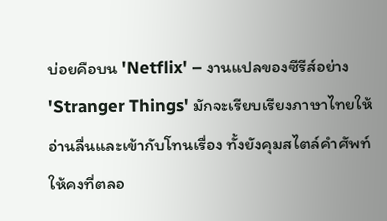บ่อยคือบน 'Netflix' – งานแปลของซีรีส์อย่าง 'Stranger Things' มักจะเรียบเรียงภาษาไทยให้อ่านลื่นและเข้ากับโทนเรื่อง ทั้งยังคุมสไตล์คำศัพท์ให้คงที่ตลอ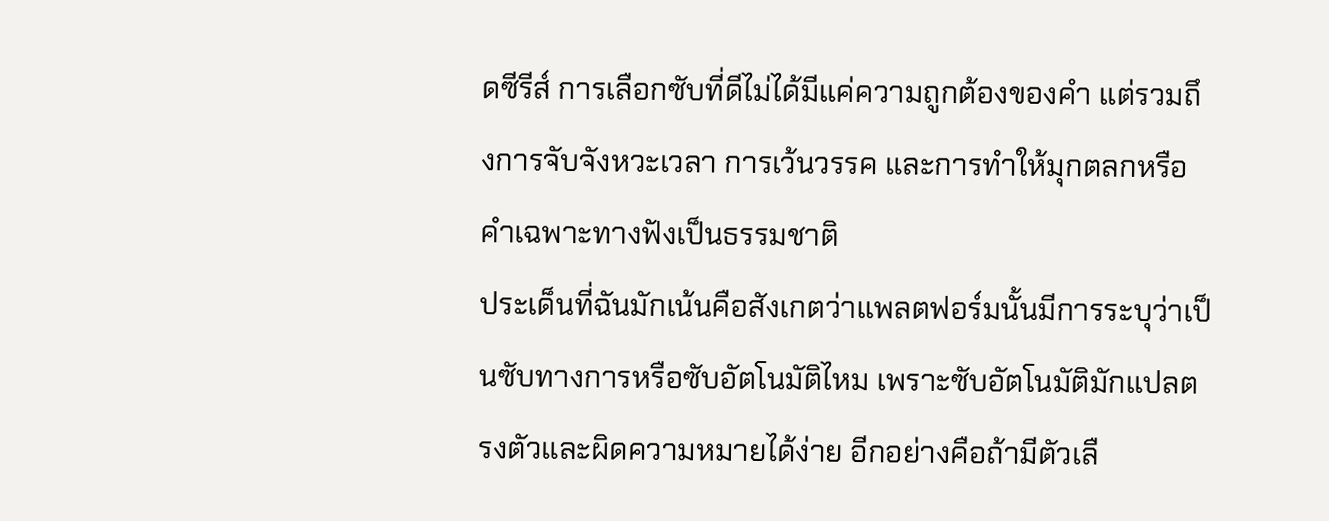ดซีรีส์ การเลือกซับที่ดีไม่ได้มีแค่ความถูกต้องของคำ แต่รวมถึงการจับจังหวะเวลา การเว้นวรรค และการทำให้มุกตลกหรือคำเฉพาะทางฟังเป็นธรรมชาติ
ประเด็นที่ฉันมักเน้นคือสังเกตว่าแพลตฟอร์มนั้นมีการระบุว่าเป็นซับทางการหรือซับอัตโนมัติไหม เพราะซับอัตโนมัติมักแปลตรงตัวและผิดความหมายได้ง่าย อีกอย่างคือถ้ามีตัวเลื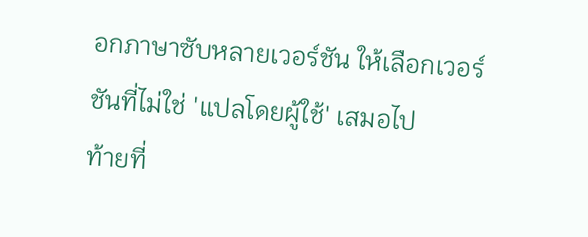อกภาษาซับหลายเวอร์ชัน ให้เลือกเวอร์ชันที่ไม่ใช่ 'แปลโดยผู้ใช้' เสมอไป
ท้ายที่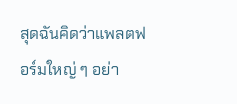สุดฉันคิดว่าแพลตฟอร์มใหญ่ ๆ อย่า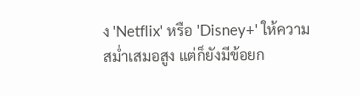ง 'Netflix' หรือ 'Disney+' ให้ความสม่ำเสมอสูง แต่ก็ยังมีข้อยก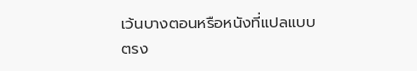เว้นบางตอนหรือหนังที่แปลแบบตรง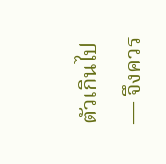ตัวเกินไป — จึงควร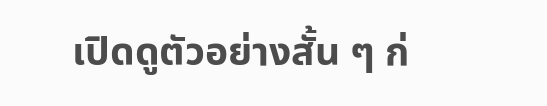เปิดดูตัวอย่างสั้น ๆ ก่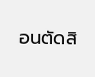อนตัดสิ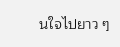นใจไปยาว ๆ